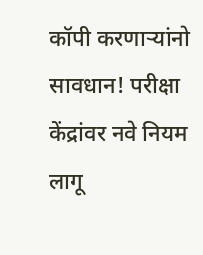कॉपी करणाऱ्यांनो सावधान! परीक्षा केंद्रांवर नवे नियम लागू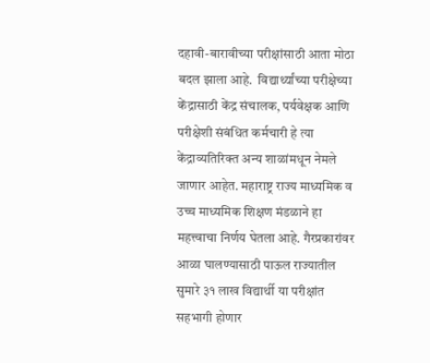दहावी-बारावीच्या परीक्षांसाठी आता मोठा बदल झाला आहे.  विद्यार्थ्यांच्या परीक्षेच्या केंद्रासाठी केंद्र संचालक, पर्यवेक्षक आणि परीक्षेशी संबंधित कर्मचारी हे त्या केंद्राव्यतिरिक्त अन्य शाळांमधून नेमले जाणार आहेत. महाराष्ट्र राज्य माध्यमिक व उच्च माध्यमिक शिक्षण मंडळाने हा महत्त्वाचा निर्णय घेतला आहे. गैरप्रकारांवर आळा घालण्यासाठी पाऊल राज्यातील सुमारे ३१ लाख विद्यार्थी या परीक्षांत सहभागी होणार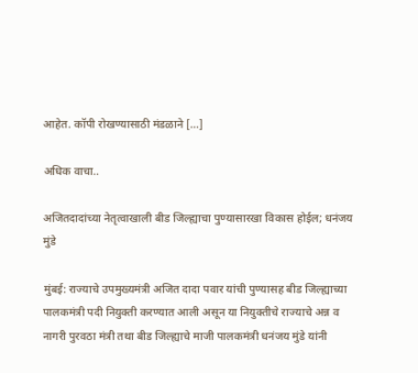आहेत. कॉपी रोखण्यासाठी मंडळाने […]

अधिक वाचा..

अजितदादांच्या नेतृत्वाखाली बीड जिल्ह्याचा पुण्यासारखा विकास होईल; धनंजय मुंडे

मुंबई: राज्याचे उपमुख्यमंत्री अजित दादा पवार यांची पुण्यासह बीड जिल्ह्याच्या पालकमंत्री पदी नियुक्ती करण्यात आली असून या नियुक्तीचे राज्याचे अन्न व नागरी पुरवठा मंत्री तथा बीड जिल्ह्याचे माजी पालकमंत्री धनंजय मुंडे यांनी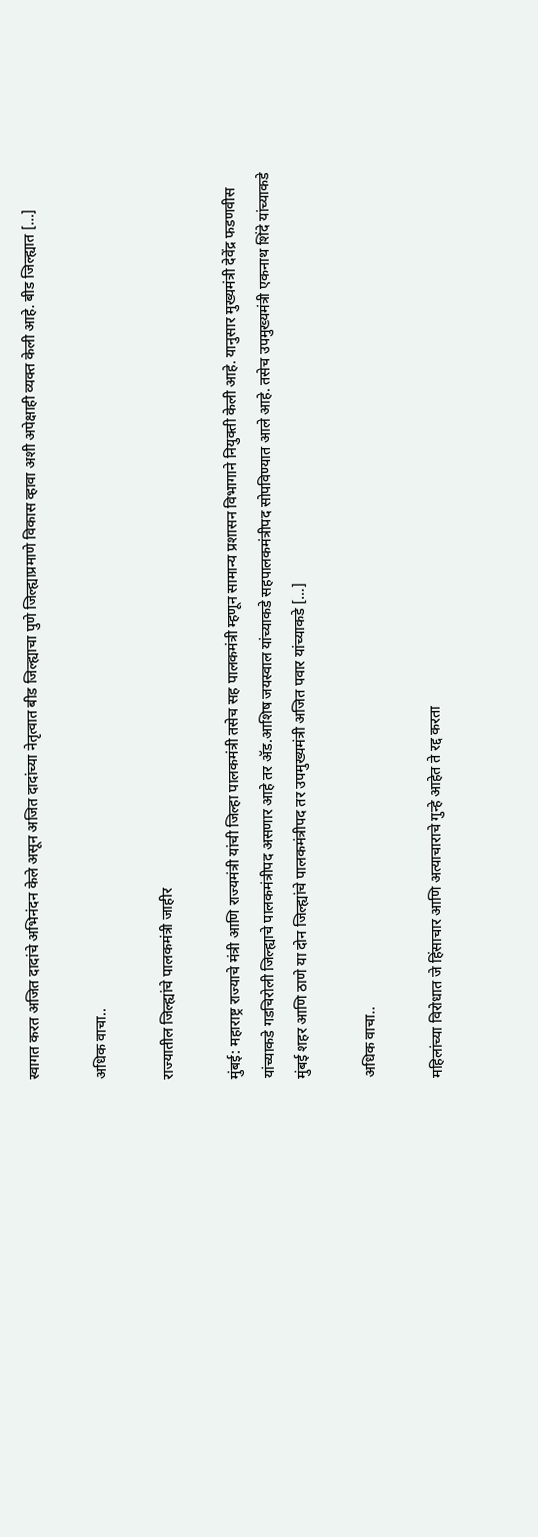स्वागत करत अजित दादांचे अभिनंदन केले असून अजित दादांच्या नेतृत्वात बीड जिल्ह्याचा पुणे जिल्ह्याप्रमाणे विकास व्हावा अशी अपेक्षाही व्यक्त केली आहे. बीड जिल्ह्यात […]

अधिक वाचा..

राज्यातील जिल्ह्यांचे पालकमंत्री जाहीर

मुंबई: महाराष्ट्र राज्याचे मंत्री आणि राज्यमंत्री यांची जिल्हा पालकमंत्री तसेच सह पालकमंत्री म्हणून सामान्य प्रशासन विभागाने नियुक्ती केली आहे. यानुसार मुख्यमंत्री देवेंद्र फडणवीस यांच्याकडे गडचिरोली जिल्ह्याचे पालकमंत्रीपद असणार आहे तर ॲड.आशिष जयस्वाल यांच्याकडे सहपालकमंत्रीपद सोपविण्यात आले आहे. तसेच उपमुख्यमंत्री एकनाथ शिंदे यांच्याकडे मुंबई शहर आणि ठाणे या दोन जिल्ह्यांचे पालकमंत्रीपद तर उपमुख्यमंत्री अजित पवार यांच्याकडे […]

अधिक वाचा..

महिलांच्या विरोधात जे हिंसाचार आणि अत्याचाराचे गुन्हे आहेत ते रद्द करता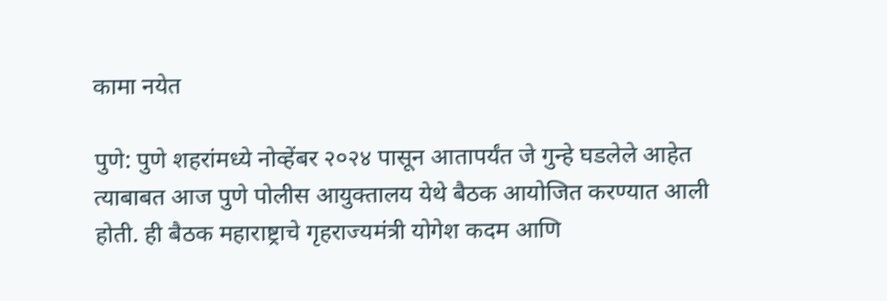कामा नयेत

पुणे: पुणे शहरांमध्ये नोव्हेंबर २०२४ पासून आतापर्यंत जे गुन्हे घडलेले आहेत त्याबाबत आज पुणे पोलीस आयुक्तालय येथे बैठक आयोजित करण्यात आली होती. ही बैठक महाराष्ट्राचे गृहराज्यमंत्री योगेश कदम आणि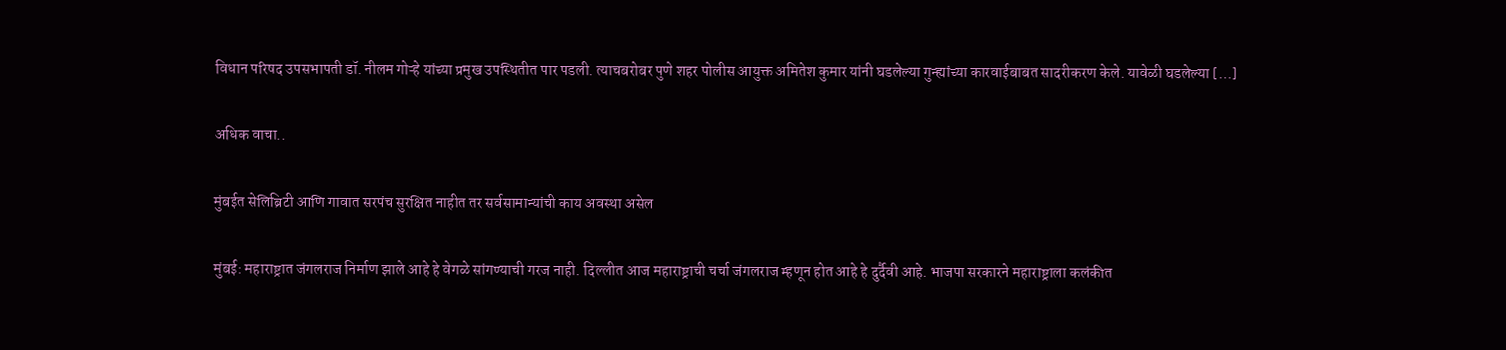विधान परिषद उपसभापती डॉ. नीलम गोऱ्हे यांच्या प्रमुख उपस्थितीत पार पडली. त्याचबरोबर पुणे शहर पोलीस आयुक्त अमितेश कुमार यांनी घडलेल्या गुन्ह्यांच्या कारवाईबाबत सादरीकरण केले. यावेळी घडलेल्या […]

अधिक वाचा..

मुंबईत सेलिब्रिटी आणि गावात सरपंच सुरक्षित नाहीत तर सर्वसामान्यांची काय अवस्था असेल

मुंबई: महाराष्ट्रात जंगलराज निर्माण झाले आहे हे वेगळे सांगण्याची गरज नाही. दिल्लीत आज महाराष्ट्राची चर्चा जंगलराज म्हणून होत आहे हे दुर्दैवी आहे. भाजपा सरकारने महाराष्ट्राला कलंकीत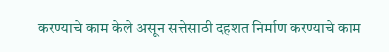करण्याचे काम केले असून सत्तेसाठी दहशत निर्माण करण्याचे काम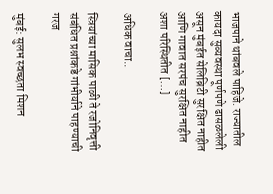भाजपाने थांबवले पाहिजे. राज्यातील कायदा सुव्यवस्था पूर्णपणे ढासळलेली असून मुंबईत सेलिब्रिटी सुरक्षित नाहीत आणि गावात सरपंच सुरक्षित नाहीत अशा परिस्थितीत […]

अधिक वाचा..

स्त्रियांच्या मासिक पाळी ते रजोनिवृत्ती संबंधित प्रश्नांकडे गांभीर्याने पाहण्याची गरज

मुंबई: सुलभ स्वच्छता मिशन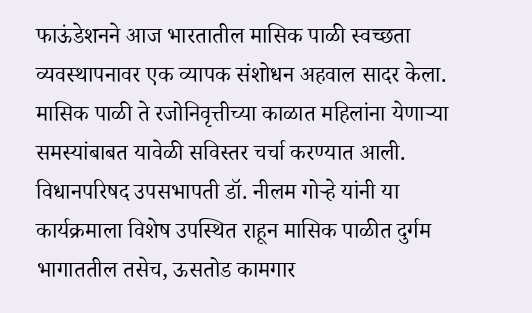फाऊंडेशनने आज भारतातील मासिक पाळी स्वच्छता व्यवस्थापनावर एक व्यापक संशोधन अहवाल सादर केला. मासिक पाळी ते रजोनिवृत्तीच्या काळात महिलांना येणाऱ्या समस्यांबाबत यावेळी सविस्तर चर्चा करण्यात आली. विधानपरिषद उपसभापती डॉ. नीलम गोऱ्हे यांनी या कार्यक्रमाला विशेष उपस्थित राहून मासिक पाळीत दुर्गम भागाततील तसेच, ऊसतोड कामगार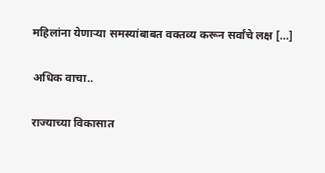महिलांना येणाऱ्या समस्यांबाबत वक्तव्य करून सर्वांचे लक्ष […]

अधिक वाचा..

राज्याच्या विकासात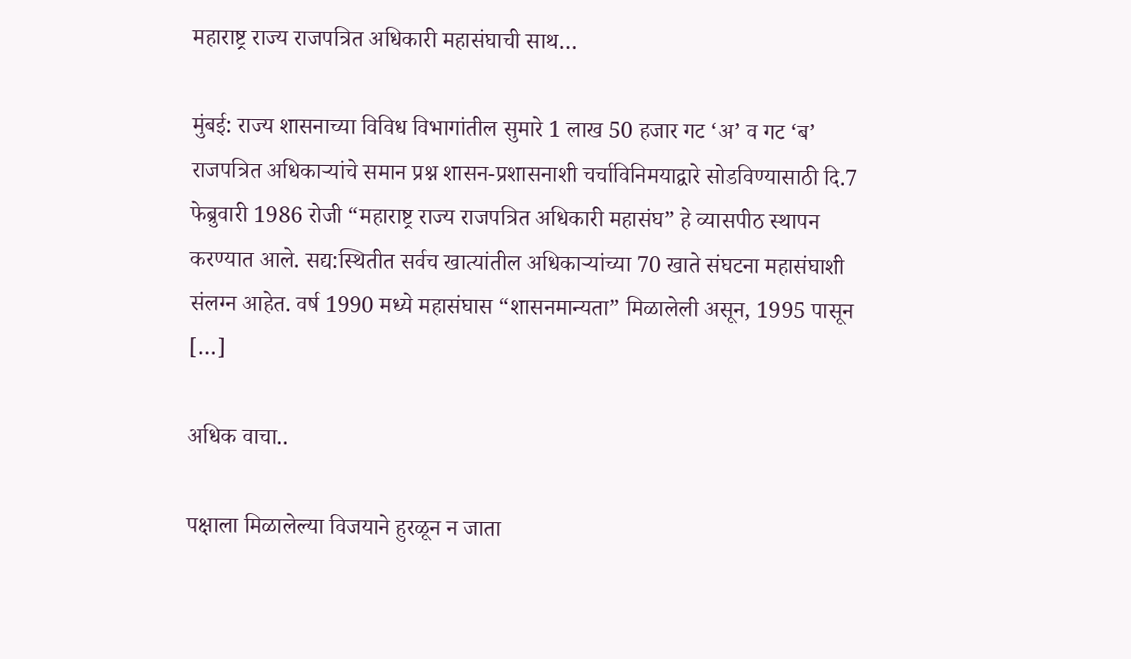महाराष्ट्र राज्य राजपत्रित अधिकारी महासंघाची साथ…

मुंबई: राज्य शासनाच्या विविध विभागांतील सुमारे 1 लाख 50 हजार गट ‘अ’ व गट ‘ब’ राजपत्रित अधिकाऱ्यांचे समान प्रश्न शासन-प्रशासनाशी चर्चाविनिमयाद्वारे सोडविण्यासाठी दि.7 फेब्रुवारी 1986 रोजी “महाराष्ट्र राज्य राजपत्रित अधिकारी महासंघ” हे व्यासपीठ स्थापन करण्यात आले. सद्य:स्थितीत सर्वच खात्यांतील अधिकाऱ्यांच्या 70 खाते संघटना महासंघाशी संलग्न आहेत. वर्ष 1990 मध्ये महासंघास “शासनमान्यता” मिळालेली असून, 1995 पासून […]

अधिक वाचा..

पक्षाला मिळालेल्या विजयाने हुरळून न जाता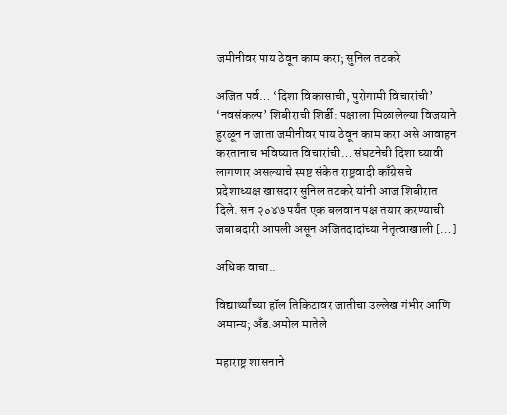जमीनीवर पाय ठेवून काम करा; सुनिल तटकरे

अजित पर्व… ‘दिशा विकासाची, पुरोगामी विचारांची’ ‘नवसंकल्प’ शिबीराची शिर्डी: पक्षाला मिळालेल्या विजयाने हुरळून न जाता जमीनीवर पाय ठेवून काम करा असे आवाहन करतानाच भविष्यात विचारांची… संघटनेची दिशा घ्यावी लागणार असल्याचे स्पष्ट संकेत राष्ट्रवादी काँग्रेसचे प्रदेशाध्यक्ष खासदार सुनिल तटकरे यांनी आज शिबीरात दिले. सन २०४७ पर्यंत एक बलवान पक्ष तयार करण्याची जबाबदारी आपली असून अजितदादांच्या नेतृत्वाखाली […]

अधिक वाचा..

विद्यार्थ्यांच्या हॉल तिकिटावर जातीचा उल्लेख गंभीर आणि अमान्य; अँड.अमोल मातेले

महाराष्ट्र शासनाने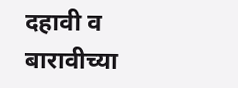दहावी व बारावीच्या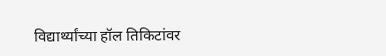विद्यार्थ्यांच्या हॉल तिकिटांवर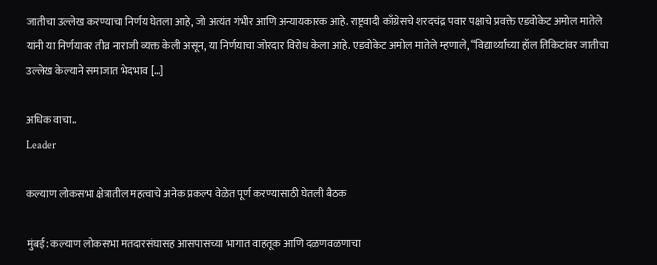जातीचा उल्लेख करण्याचा निर्णय घेतला आहे, जो अत्यंत गंभीर आणि अन्यायकारक आहे. राष्ट्रवादी काँग्रेसचे शरदचंद्र पवार पक्षाचे प्रवक्ते एडवोकेट अमोल मातेले यांनी या निर्णयावर तीव्र नाराजी व्यक्त केली असून, या निर्णयाचा जोरदार विरोध केला आहे. एडवोकेट अमोल मातेले म्हणाले, “विद्यार्थ्यांच्या हॉल तिकिटांवर जातीचा उल्लेख केल्याने समाजात भेदभाव […]

अधिक वाचा..
Leader

कल्याण लोकसभा क्षेत्रातील महत्वाचे अनेक प्रकल्प वेळेत पूर्ण करण्यासाठी घेतली बैठक

मुंबई: कल्याण लोकसभा मतदारसंघासह आसपासच्या भागात वाहतूक आणि दळणवळणाचा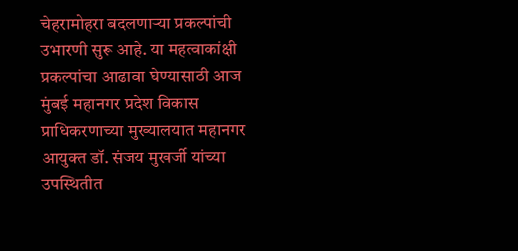चेहरामोहरा बदलणाऱ्या प्रकल्पांची उभारणी सुरू आहे. या महत्वाकांक्षी प्रकल्पांचा आढावा घेण्यासाठी आज मुंबई महानगर प्रदेश विकास प्राधिकरणाच्या मुख्यालयात महानगर आयुक्त डॉ. संजय मुखर्जी यांच्या उपस्थितीत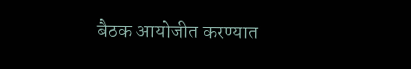बैठक आयोजीत करण्यात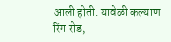आली होती. यावेळी कल्याण रिंग रोड,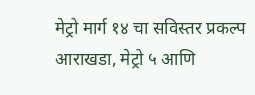मेट्रो मार्ग १४ चा सविस्तर प्रकल्प आराखडा, मेट्रो ५ आणि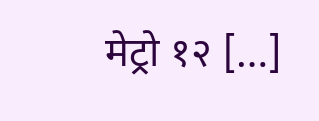मेट्रो १२ […]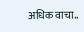अधिक वाचा..